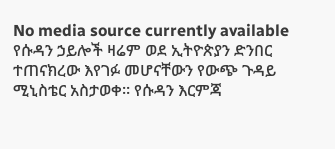No media source currently available
የሱዳን ኃይሎች ዛሬም ወደ ኢትዮጵያን ድንበር ተጠናክረው እየገፉ መሆናቸውን የውጭ ጉዳይ ሚኒስቴር አስታወቀ። የሱዳን እርምጃ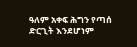ዓለም አቀፍ ሕግን የጣሰ ድርጊት እንደሆነም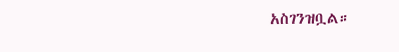አስገንዝቧል።